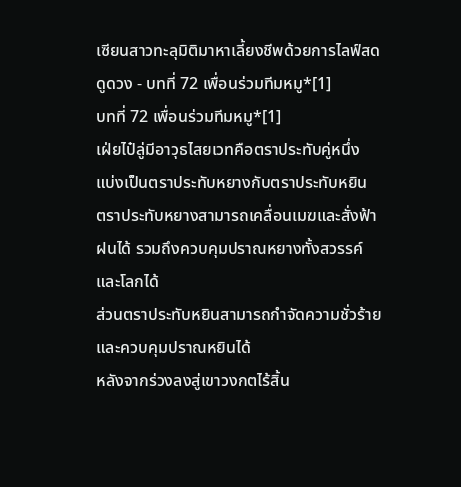เซียนสาวทะลุมิติมาหาเลี้ยงชีพด้วยการไลฟ์สดดูดวง - บทที่ 72 เพื่อนร่วมทีมหมู*[1]
บทที่ 72 เพื่อนร่วมทีมหมู*[1]
เฝ่ยไป๋ลู่มีอาวุธไสยเวทคือตราประทับคู่หนึ่ง แบ่งเป็นตราประทับหยางกับตราประทับหยิน
ตราประทับหยางสามารถเคลื่อนเมฆและสั่งฟ้าฝนได้ รวมถึงควบคุมปราณหยางทั้งสวรรค์และโลกได้
ส่วนตราประทับหยินสามารถกำจัดความชั่วร้าย และควบคุมปราณหยินได้
หลังจากร่วงลงสู่เขาวงกตไร้สิ้น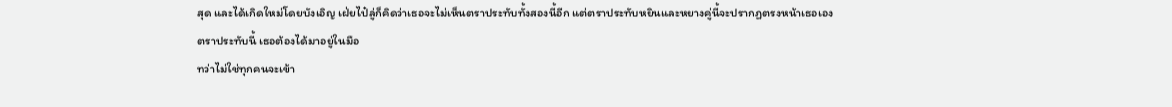สุด และได้เกิดใหม่โดยบังเอิญ เฝ่ยไป๋ลู่ก็คิดว่าเธอจะไม่เห็นตราประทับทั้งสองนี้อีก แต่ตราประทับหยินและหยางคู่นี้จะปรากฏตรงหน้าเธอเอง
ตราประทับนี้ เธอต้องได้มาอยู่ในมือ
ทว่าไม่ใช่ทุกคนจะเข้า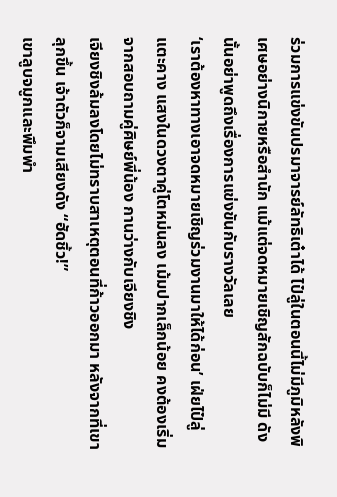ร่วมการแข่งขันปรมาจารย์ลัทธิเต๋าได้ ไป๋ลู่ในตอนนี้ไม่มีภูมิหลังพิเศษอย่างนิกายหรือสำนัก แม้แต่จดหมายเชิญสักฉบับก็ไม่มี ดังนั้นอย่าพูดถึงเรื่องการแข่งขันกับรางวัลเลย
‘เราต้องหาทางเอาจดหมายเชิญร่วมงานมาให้ได้ก่อน’ เฝ่ยไป๋ลู่แตะคาง แสงในดวงตาคู่โตหม่นลง เม้มปากเล็กน้อย คงต้องเริ่มจากสอบถามคู่ศิษย์พี่น้อง กานว่างกับเจียงชิง
เจียงชิงล้มลงโดยไม่ทราบสาเหตุตอนที่ก้าวออกมา หลังจากที่เขาลุกขึ้น เจ้าตัวก็จามเสียงดัง “ฮัดชิ้ว!”
เขาลูบจมูกและพึมพำ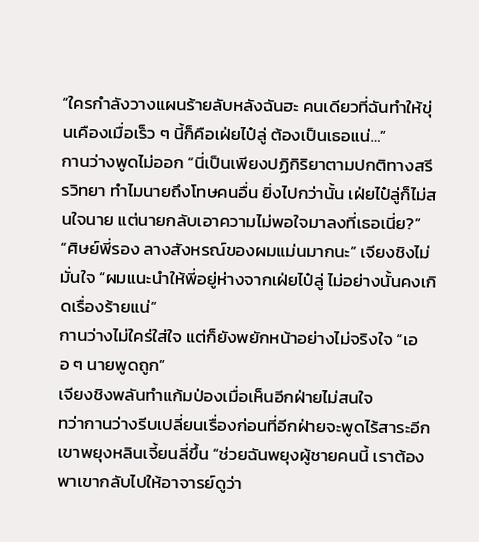“ใครกำลังวางแผนร้ายลับหลังฉันฮะ คนเดียวที่ฉันทำให้ขุ่นเคืองเมื่อเร็ว ๆ นี้ก็คือเฝ่ยไป๋ลู่ ต้องเป็นเธอแน่…”
กานว่างพูดไม่ออก “นี่เป็นเพียงปฏิกิริยาตามปกติทางสรีรวิทยา ทำไมนายถึงโทษคนอื่น ยิ่งไปกว่านั้น เฝ่ยไป๋ลู่ก็ไม่สนใจนาย แต่นายกลับเอาความไม่พอใจมาลงที่เธอเนี่ย?”
“ศิษย์พี่รอง ลางสังหรณ์ของผมแม่นมากนะ” เจียงชิงไม่มั่นใจ “ผมแนะนำให้พี่อยู่ห่างจากเฝ่ยไป๋ลู่ ไม่อย่างนั้นคงเกิดเรื่องร้ายแน่”
กานว่างไม่ใคร่ใส่ใจ แต่ก็ยังพยักหน้าอย่างไม่จริงใจ “เออ ๆ นายพูดถูก”
เจียงชิงพลันทำแก้มป่องเมื่อเห็นอีกฝ่ายไม่สนใจ
ทว่ากานว่างรีบเปลี่ยนเรื่องก่อนที่อีกฝ่ายจะพูดไร้สาระอีก เขาพยุงหลินเจี้ยนลี่ขึ้น “ช่วยฉันพยุงผู้ชายคนนี้ เราต้องพาเขากลับไปให้อาจารย์ดูว่า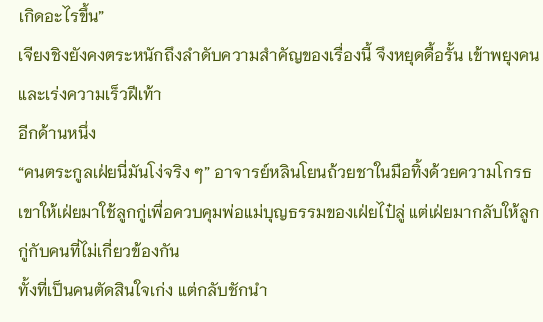เกิดอะไรขึ้น”
เจียงชิงยังคงตระหนักถึงลำดับความสำคัญของเรื่องนี้ จึงหยุดดื้อรั้น เข้าพยุงคน และเร่งความเร็วฝีเท้า
อีกด้านหนึ่ง
“คนตระกูลเฝ่ยนี่มันโง่จริง ๆ” อาจารย์หลินโยนถ้วยชาในมือทิ้งด้วยความโกรธ
เขาให้เฝ่ยมาใช้ลูกกู่เพื่อควบคุมพ่อแม่บุญธรรมของเฝ่ยไป๋ลู่ แต่เฝ่ยมากลับให้ลูกกู่กับคนที่ไม่เกี่ยวข้องกัน
ทั้งที่เป็นคนตัดสินใจเก่ง แต่กลับชักนำ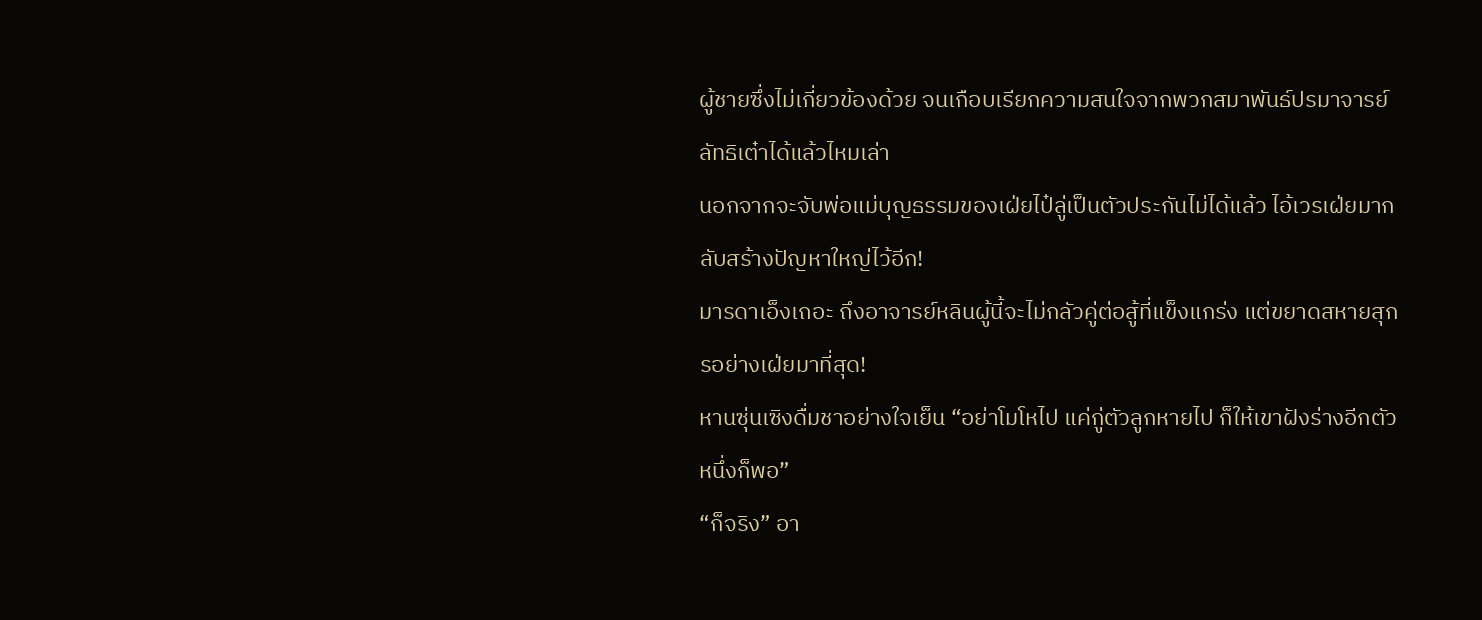ผู้ชายซึ่งไม่เกี่ยวข้องด้วย จนเกือบเรียกความสนใจจากพวกสมาพันธ์ปรมาจารย์ลัทธิเต๋าได้แล้วไหมเล่า
นอกจากจะจับพ่อแม่บุญธรรมของเฝ่ยไป๋ลู่เป็นตัวประกันไม่ได้แล้ว ไอ้เวรเฝ่ยมากลับสร้างปัญหาใหญ่ไว้อีก!
มารดาเอ็งเถอะ ถึงอาจารย์หลินผู้นี้จะไม่กลัวคู่ต่อสู้ที่แข็งแกร่ง แต่ขยาดสหายสุกรอย่างเฝ่ยมาที่สุด!
หานซุ่นเซิงดื่มชาอย่างใจเย็น “อย่าโมโหไป แค่กู่ตัวลูกหายไป ก็ให้เขาฝังร่างอีกตัวหนึ่งก็พอ”
“ก็จริง” อา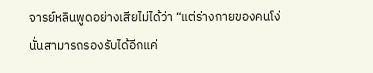จารย์หลินพูดอย่างเสียไม่ได้ว่า “แต่ร่างกายของคนโง่นั่นสามารถรองรับได้อีกแค่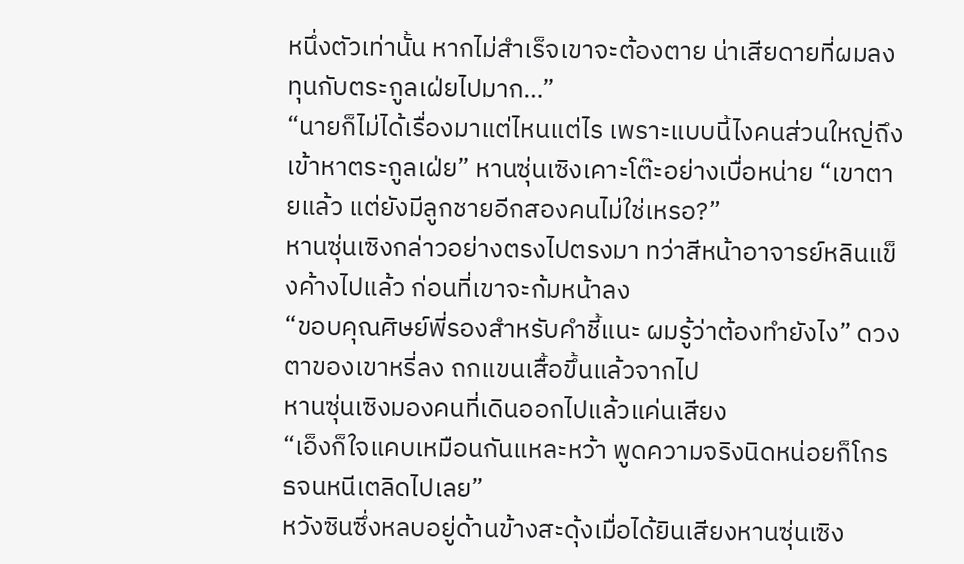หนึ่งตัวเท่านั้น หากไม่สำเร็จเขาจะต้องตาย น่าเสียดายที่ผมลงทุนกับตระกูลเฝ่ยไปมาก…”
“นายก็ไม่ได้เรื่องมาแต่ไหนแต่ไร เพราะแบบนี้ไงคนส่วนใหญ่ถึงเข้าหาตระกูลเฝ่ย” หานซุ่นเซิงเคาะโต๊ะอย่างเบื่อหน่าย “เขาตายแล้ว แต่ยังมีลูกชายอีกสองคนไม่ใช่เหรอ?”
หานซุ่นเซิงกล่าวอย่างตรงไปตรงมา ทว่าสีหน้าอาจารย์หลินแข็งค้างไปแล้ว ก่อนที่เขาจะก้มหน้าลง
“ขอบคุณศิษย์พี่รองสำหรับคำชี้แนะ ผมรู้ว่าต้องทำยังไง” ดวงตาของเขาหรี่ลง ถกแขนเสื้อขึ้นแล้วจากไป
หานซุ่นเซิงมองคนที่เดินออกไปแล้วแค่นเสียง
“เอ็งก็ใจแคบเหมือนกันแหละหว้า พูดความจริงนิดหน่อยก็โกรธจนหนีเตลิดไปเลย”
หวังซินซึ่งหลบอยู่ด้านข้างสะดุ้งเมื่อได้ยินเสียงหานซุ่นเซิง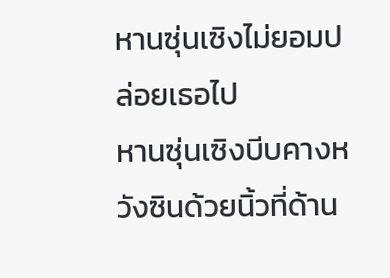หานซุ่นเซิงไม่ยอมปล่อยเธอไป
หานซุ่นเซิงบีบคางหวังซินด้วยนิ้วที่ด้าน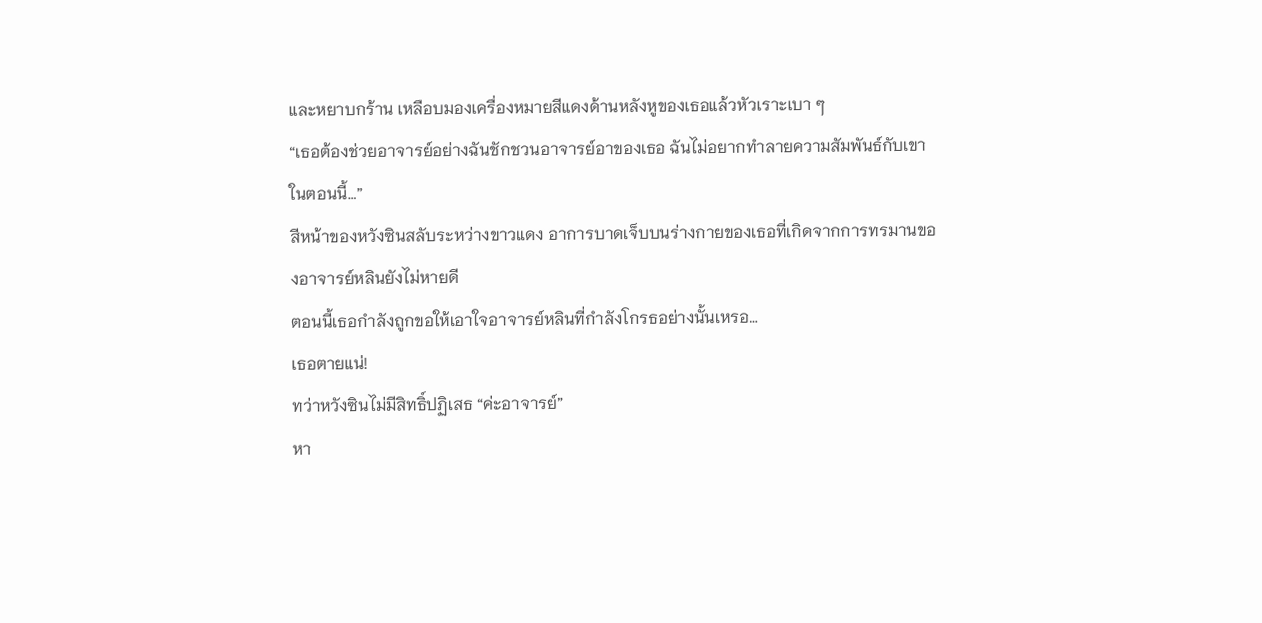และหยาบกร้าน เหลือบมองเครื่องหมายสีแดงด้านหลังหูของเธอแล้วหัวเราะเบา ๆ
“เธอต้องช่วยอาจารย์อย่างฉันชักชวนอาจารย์อาของเธอ ฉันไม่อยากทำลายความสัมพันธ์กับเขาในตอนนี้…”
สีหน้าของหวังซินสลับระหว่างขาวแดง อาการบาดเจ็บบนร่างกายของเธอที่เกิดจากการทรมานของอาจารย์หลินยังไม่หายดี
ตอนนี้เธอกำลังถูกขอให้เอาใจอาจารย์หลินที่กำลังโกรธอย่างนั้นเหรอ…
เธอตายแน่!
ทว่าหวังซินไม่มีสิทธิ์ปฏิเสธ “ค่ะอาจารย์”
หา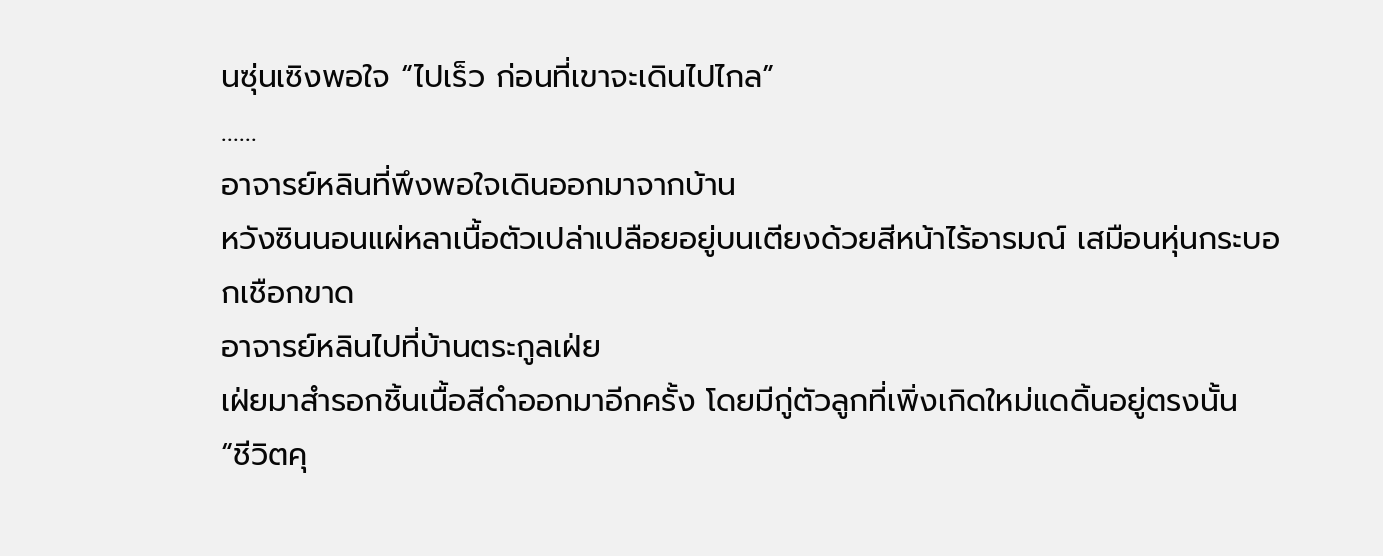นซุ่นเซิงพอใจ “ไปเร็ว ก่อนที่เขาจะเดินไปไกล”
……
อาจารย์หลินที่พึงพอใจเดินออกมาจากบ้าน
หวังซินนอนแผ่หลาเนื้อตัวเปล่าเปลือยอยู่บนเตียงด้วยสีหน้าไร้อารมณ์ เสมือนหุ่นกระบอกเชือกขาด
อาจารย์หลินไปที่บ้านตระกูลเฝ่ย
เฝ่ยมาสำรอกชิ้นเนื้อสีดำออกมาอีกครั้ง โดยมีกู่ตัวลูกที่เพิ่งเกิดใหม่แดดิ้นอยู่ตรงนั้น
“ชีวิตคุ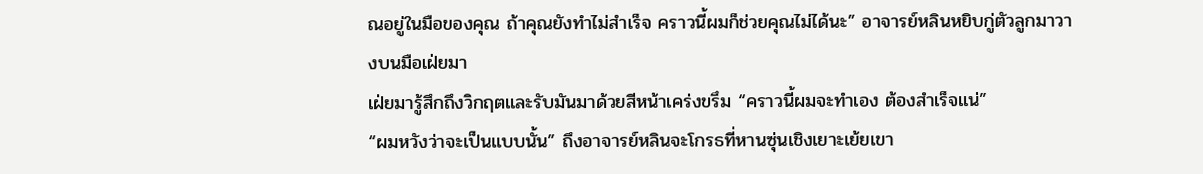ณอยู่ในมือของคุณ ถ้าคุณยังทำไม่สำเร็จ คราวนี้ผมก็ช่วยคุณไม่ได้นะ” อาจารย์หลินหยิบกู่ตัวลูกมาวางบนมือเฝ่ยมา
เฝ่ยมารู้สึกถึงวิกฤตและรับมันมาด้วยสีหน้าเคร่งขรึม “คราวนี้ผมจะทำเอง ต้องสำเร็จแน่”
“ผมหวังว่าจะเป็นแบบนั้น” ถึงอาจารย์หลินจะโกรธที่หานซุ่นเชิงเยาะเย้ยเขา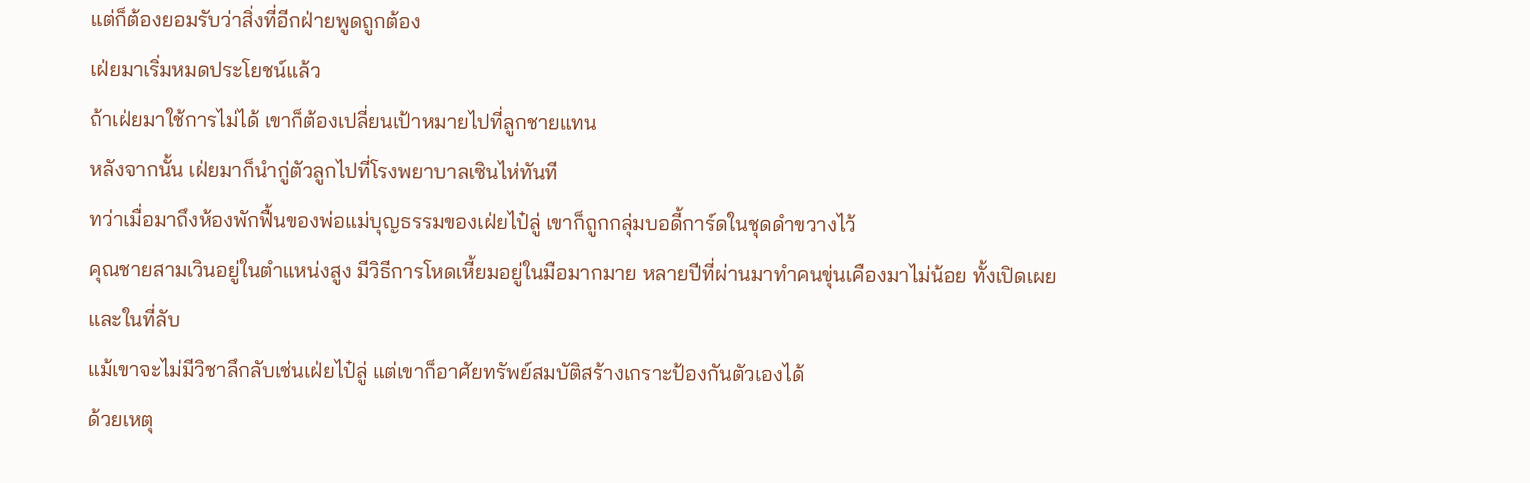แต่ก็ต้องยอมรับว่าสิ่งที่อีกฝ่ายพูดถูกต้อง
เฝ่ยมาเริ่มหมดประโยชน์แล้ว
ถ้าเฝ่ยมาใช้การไม่ได้ เขาก็ต้องเปลี่ยนเป้าหมายไปที่ลูกชายแทน
หลังจากนั้น เฝ่ยมาก็นำกู่ตัวลูกไปที่โรงพยาบาลเซินไห่ทันที
ทว่าเมื่อมาถึงห้องพักฟื้นของพ่อแม่บุญธรรมของเฝ่ยไป๋ลู่ เขาก็ถูกกลุ่มบอดี้การ์ดในชุดดำขวางไว้
คุณชายสามเวินอยู่ในตำแหน่งสูง มีวิธีการโหดเหี้ยมอยู่ในมือมากมาย หลายปีที่ผ่านมาทำคนขุ่นเคืองมาไม่น้อย ทั้งเปิดเผยและในที่ลับ
แม้เขาจะไม่มีวิชาลึกลับเช่นเฝ่ยไป๋ลู่ แต่เขาก็อาศัยทรัพย์สมบัติสร้างเกราะป้องกันตัวเองได้
ด้วยเหตุ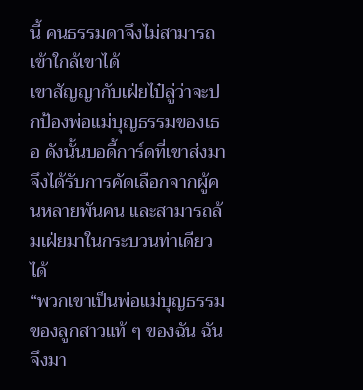นี้ คนธรรมดาจึงไม่สามารถเข้าใกล้เขาได้
เขาสัญญากับเฝ่ยไป๋ลู่ว่าจะปกป้องพ่อแม่บุญธรรมของเธอ ดังนั้นบอดี้การ์ดที่เขาส่งมาจึงได้รับการคัดเลือกจากผู้คนหลายพันคน และสามารถล้มเฝ่ยมาในกระบวนท่าเดียวได้
“พวกเขาเป็นพ่อแม่บุญธรรมของลูกสาวแท้ ๆ ของฉัน ฉันจึงมา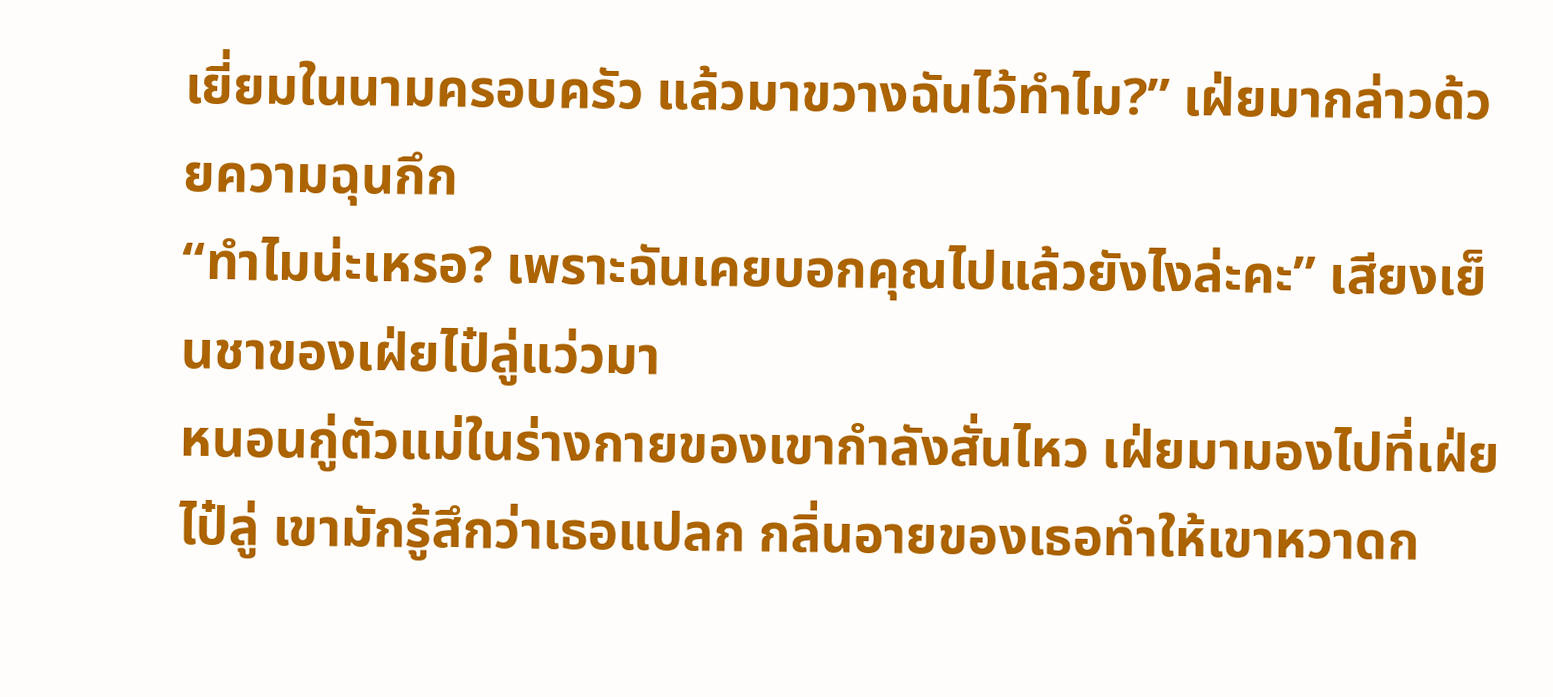เยี่ยมในนามครอบครัว แล้วมาขวางฉันไว้ทำไม?” เฝ่ยมากล่าวด้วยความฉุนกึก
“ทำไมน่ะเหรอ? เพราะฉันเคยบอกคุณไปแล้วยังไงล่ะคะ” เสียงเย็นชาของเฝ่ยไป๋ลู่แว่วมา
หนอนกู่ตัวแม่ในร่างกายของเขากำลังสั่นไหว เฝ่ยมามองไปที่เฝ่ยไป๋ลู่ เขามักรู้สึกว่าเธอแปลก กลิ่นอายของเธอทำให้เขาหวาดก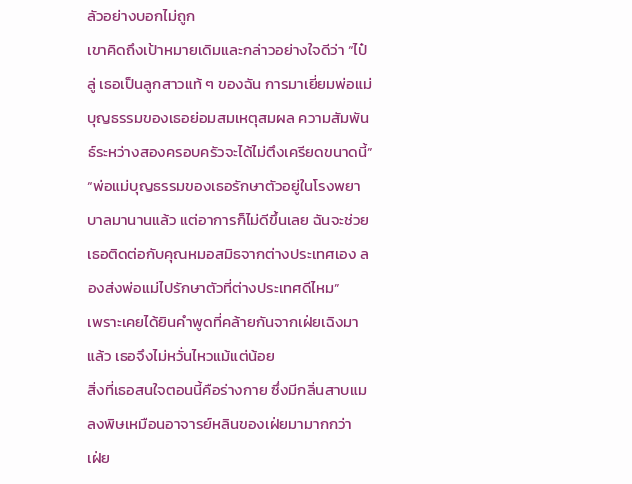ลัวอย่างบอกไม่ถูก
เขาคิดถึงเป้าหมายเดิมและกล่าวอย่างใจดีว่า “ไป๋ลู่ เธอเป็นลูกสาวแท้ ๆ ของฉัน การมาเยี่ยมพ่อแม่บุญธรรมของเธอย่อมสมเหตุสมผล ความสัมพันธ์ระหว่างสองครอบครัวจะได้ไม่ตึงเครียดขนาดนี้”
“พ่อแม่บุญธรรมของเธอรักษาตัวอยู่ในโรงพยาบาลมานานแล้ว แต่อาการก็ไม่ดีขึ้นเลย ฉันจะช่วยเธอติดต่อกับคุณหมอสมิธจากต่างประเทศเอง ลองส่งพ่อแม่ไปรักษาตัวที่ต่างประเทศดีไหม”
เพราะเคยได้ยินคำพูดที่คล้ายกันจากเฝ่ยเฉิงมาแล้ว เธอจึงไม่หวั่นไหวแม้แต่น้อย
สิ่งที่เธอสนใจตอนนี้คือร่างกาย ซึ่งมีกลิ่นสาบแมลงพิษเหมือนอาจารย์หลินของเฝ่ยมามากกว่า
เฝ่ย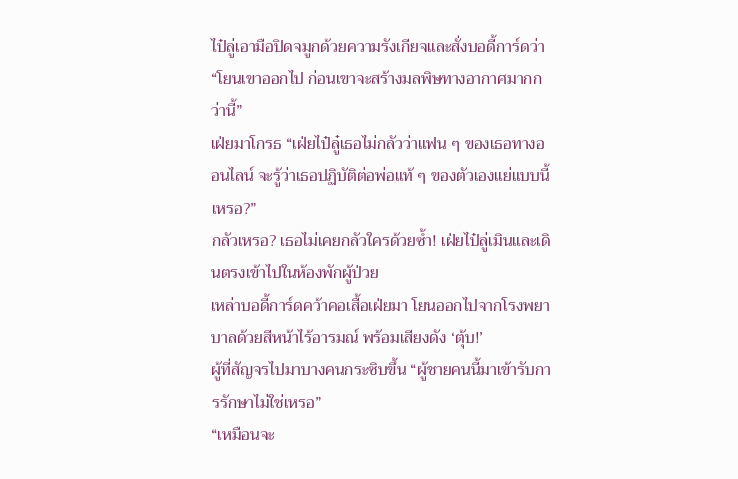ไป๋ลู่เอามือปิดจมูกด้วยความรังเกียจและสั่งบอดี้การ์ดว่า “โยนเขาออกไป ก่อนเขาจะสร้างมลพิษทางอากาศมากกว่านี้”
เฝ่ยมาโกรธ “เฝ่ยไป๋ลู๋เธอไม่กลัวว่าแฟน ๆ ของเธอทางออนไลน์ จะรู้ว่าเธอปฏิบัติต่อพ่อแท้ ๆ ของตัวเองแย่แบบนี้เหรอ?”
กลัวเหรอ? เธอไม่เคยกลัวใครด้วยซ้ำ! เฝ่ยไป๋ลู่เมินและเดินตรงเข้าไปในห้องพักผู้ป่วย
เหล่าบอดี้การ์ดคว้าคอเสื้อเฝ่ยมา โยนออกไปจากโรงพยาบาลด้วยสีหน้าไร้อารมณ์ พร้อมเสียงดัง ‘ตุ้บ!’
ผู้ที่สัญจรไปมาบางคนกระซิบขึ้น “ผู้ชายคนนี้มาเข้ารับการรักษาไม่ใช่เหรอ”
“เหมือนจะ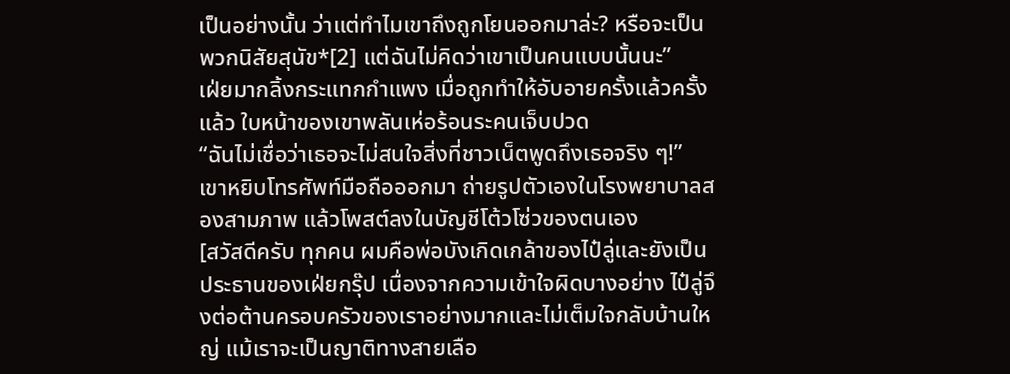เป็นอย่างนั้น ว่าแต่ทำไมเขาถึงถูกโยนออกมาล่ะ? หรือจะเป็นพวกนิสัยสุนัข*[2] แต่ฉันไม่คิดว่าเขาเป็นคนแบบนั้นนะ”
เฝ่ยมากลิ้งกระแทกกำแพง เมื่อถูกทำให้อับอายครั้งแล้วครั้งแล้ว ใบหน้าของเขาพลันเห่อร้อนระคนเจ็บปวด
“ฉันไม่เชื่อว่าเธอจะไม่สนใจสิ่งที่ชาวเน็ตพูดถึงเธอจริง ๆ!”
เขาหยิบโทรศัพท์มือถือออกมา ถ่ายรูปตัวเองในโรงพยาบาลสองสามภาพ แล้วโพสต์ลงในบัญชีโต้วโซ่วของตนเอง
[สวัสดีครับ ทุกคน ผมคือพ่อบังเกิดเกล้าของไป๋ลู่และยังเป็นประธานของเฝ่ยกรุ๊ป เนื่องจากความเข้าใจผิดบางอย่าง ไป๋ลู่จึงต่อต้านครอบครัวของเราอย่างมากและไม่เต็มใจกลับบ้านใหญ่ แม้เราจะเป็นญาติทางสายเลือ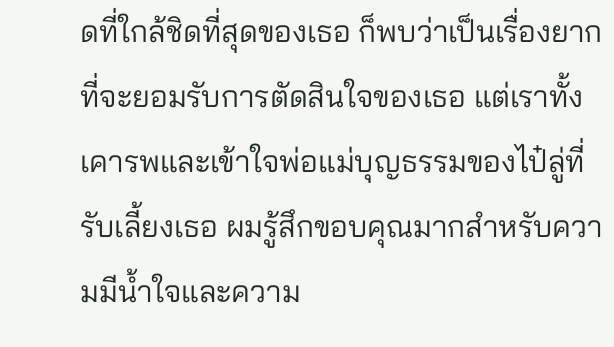ดที่ใกล้ชิดที่สุดของเธอ ก็พบว่าเป็นเรื่องยากที่จะยอมรับการตัดสินใจของเธอ แต่เราทั้งเคารพและเข้าใจพ่อแม่บุญธรรมของไป๋ลู่ที่รับเลี้ยงเธอ ผมรู้สึกขอบคุณมากสำหรับความมีน้ำใจและความ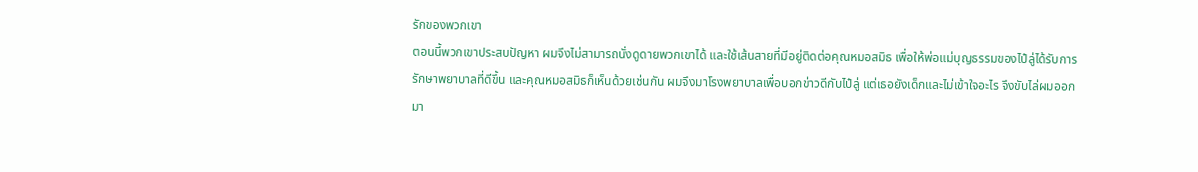รักของพวกเขา
ตอนนี้พวกเขาประสบปัญหา ผมจึงไม่สามารถนั่งดูดายพวกเขาได้ และใช้เส้นสายที่มีอยู่ติดต่อคุณหมอสมิธ เพื่อให้พ่อแม่บุญธรรมของไป๋ลู่ได้รับการรักษาพยาบาลที่ดีขึ้น และคุณหมอสมิธก็เห็นด้วยเช่นกัน ผมจึงมาโรงพยาบาลเพื่อบอกข่าวดีกับไป๋ลู่ แต่เธอยังเด็กและไม่เข้าใจอะไร จึงขับไล่ผมออกมา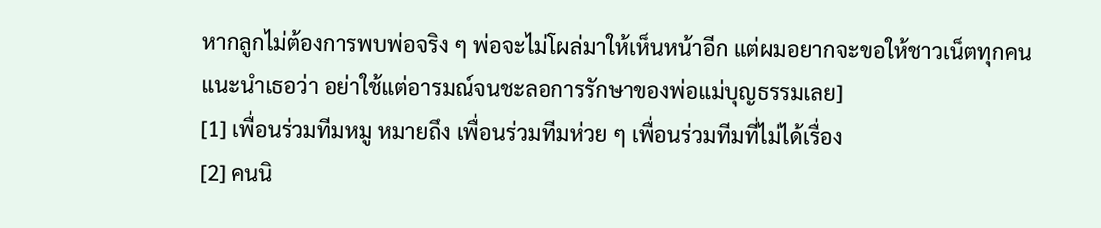หากลูกไม่ต้องการพบพ่อจริง ๆ พ่อจะไม่โผล่มาให้เห็นหน้าอีก แต่ผมอยากจะขอให้ชาวเน็ตทุกคนแนะนำเธอว่า อย่าใช้แต่อารมณ์จนชะลอการรักษาของพ่อแม่บุญธรรมเลย]
[1] เพื่อนร่วมทีมหมู หมายถึง เพื่อนร่วมทีมห่วย ๆ เพื่อนร่วมทีมที่ไม่ได้เรื่อง
[2] คนนิ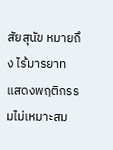สัยสุนัข หมายถึง ไร้มารยาท แสดงพฤติกรรมไม่เหมาะสม